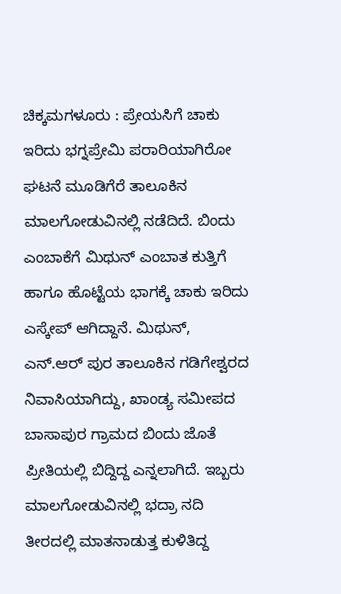ಚಿಕ್ಕಮಗಳೂರು : ಪ್ರೇಯಸಿಗೆ ಚಾಕು ಇರಿದು ಭಗ್ನಪ್ರೇಮಿ ಪರಾರಿಯಾಗಿರೋ ಘಟನೆ ಮೂಡಿಗೆರೆ ತಾಲೂಕಿನ ಮಾಲಗೋಡುವಿನಲ್ಲಿ ನಡೆದಿದೆ. ಬಿಂದು ಎಂಬಾಕೆಗೆ ಮಿಥುನ್ ಎಂಬಾತ ಕುತ್ತಿಗೆ ಹಾಗೂ ಹೊಟ್ಟೆಯ ಭಾಗಕ್ಕೆ ಚಾಕು ಇರಿದು ಎಸ್ಕೇಪ್ ಆಗಿದ್ದಾನೆ. ಮಿಥುನ್, ಎನ್.ಆರ್ ಪುರ ತಾಲೂಕಿನ ಗಡಿಗೇಶ್ವರದ ನಿವಾಸಿಯಾಗಿದ್ದು, ಖಾಂಡ್ಯ ಸಮೀಪದ ಬಾಸಾಪುರ ಗ್ರಾಮದ ಬಿಂದು ಜೊತೆ ಪ್ರೀತಿಯಲ್ಲಿ ಬಿದ್ದಿದ್ದ ಎನ್ನಲಾಗಿದೆ. ಇಬ್ಬರು ಮಾಲಗೋಡುವಿನಲ್ಲಿ ಭದ್ರಾ ನದಿ ತೀರದಲ್ಲಿ ಮಾತನಾಡುತ್ತ ಕುಳಿತಿದ್ದ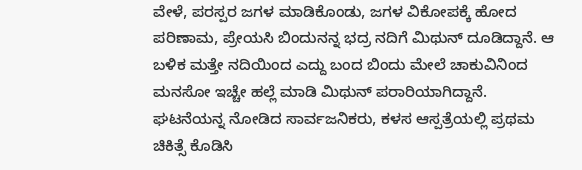ವೇಳೆ, ಪರಸ್ಪರ ಜಗಳ ಮಾಡಿಕೊಂಡು, ಜಗಳ ವಿಕೋಪಕ್ಕೆ ಹೋದ ಪರಿಣಾಮ, ಪ್ರೇಯಸಿ ಬಿಂದುನನ್ನ ಭದ್ರ ನದಿಗೆ ಮಿಥುನ್ ದೂಡಿದ್ದಾನೆ. ಆ ಬಳಿಕ ಮತ್ತೇ ನದಿಯಿಂದ ಎದ್ದು ಬಂದ ಬಿಂದು ಮೇಲೆ ಚಾಕುವಿನಿಂದ ಮನಸೋ ಇಚ್ಚೇ ಹಲ್ಲೆ ಮಾಡಿ ಮಿಥುನ್ ಪರಾರಿಯಾಗಿದ್ದಾನೆ. ಘಟನೆಯನ್ನ ನೋಡಿದ ಸಾರ್ವಜನಿಕರು, ಕಳಸ ಆಸ್ಪತ್ರೆಯಲ್ಲಿ ಪ್ರಥಮ ಚಿಕಿತ್ಸೆ ಕೊಡಿಸಿ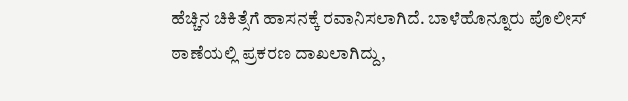ಹೆಚ್ಚಿನ ಚಿಕಿತ್ಸೆಗೆ ಹಾಸನಕ್ಕೆ ರವಾನಿಸಲಾಗಿದೆ. ಬಾಳೆಹೊನ್ನೂರು ಪೊಲೀಸ್ ಠಾಣೆಯಲ್ಲಿ ಪ್ರಕರಣ ದಾಖಲಾಗಿದ್ದು,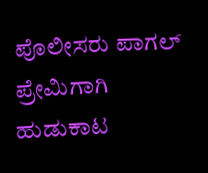ಪೊಲೀಸರು ಪಾಗಲ್ ಪ್ರೇಮಿಗಾಗಿ ಹುಡುಕಾಟ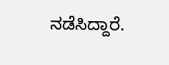ನಡೆಸಿದ್ದಾರೆ.